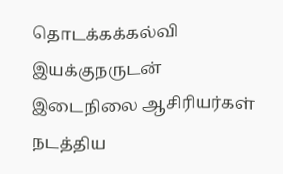தொடக்கக்கல்வி இயக்குநருடன் இடைநிலை ஆசிரியர்கள் நடத்திய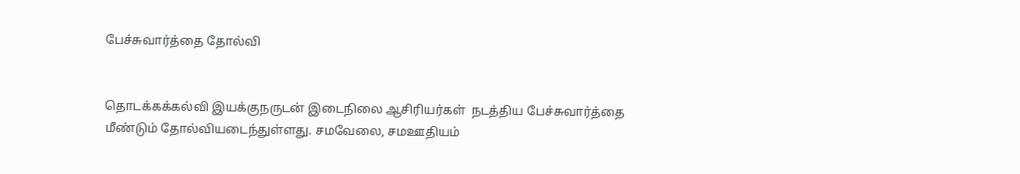பேச்சுவார்த்தை தோல்வி


தொடக்கக்கல்வி இயக்குநருடன் இடைநிலை ஆசிரியர்கள்  நடத்திய பேச்சுவார்த்தை மீண்டும் தோல்வியடைந்துள்ளது. சமவேலை, சமஊதியம்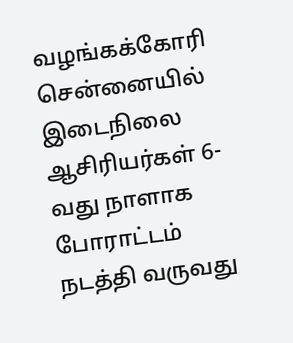வழங்கக்கோரி சென்னையில் இடைநிலை ஆசிரியர்கள் 6-வது நாளாக போராட்டம் நடத்தி வருவது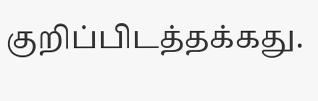குறிப்பிடத்தக்கது.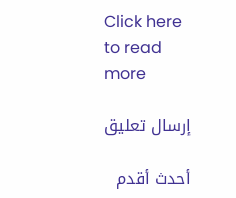Click here to read more

إرسال تعليق

أحدث أقدم